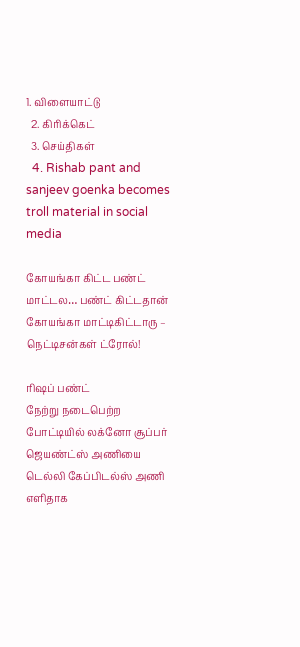1. விளையாட்டு
  2. கிரிக்கெட்
  3. செய்திகள்
  4. Rishab pant and sanjeev goenka becomes troll material in social media

கோயங்கா கிட்ட பண்ட் மாட்டல… பண்ட் கிட்டதான் கோயங்கா மாட்டிகிட்டாரு – நெட்டிசன்கள் ட்ரோல்!

ரிஷப் பண்ட்
நேற்று நடைபெற்ற போட்டியில் லக்னோ சூப்பர் ஜெயண்ட்ஸ் அணியை டெல்லி கேப்பிடல்ஸ் அணி எளிதாக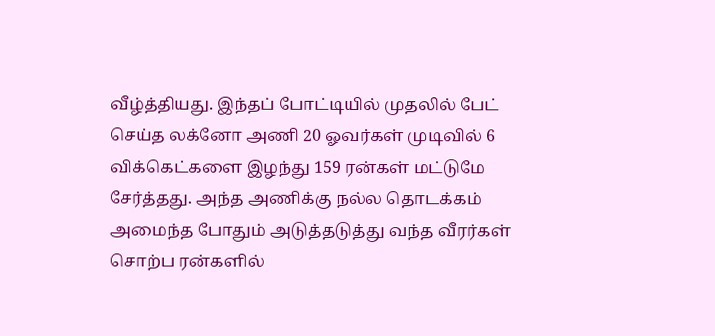வீழ்த்தியது. இந்தப் போட்டியில் முதலில் பேட் செய்த லக்னோ அணி 20 ஓவர்கள் முடிவில் 6 விக்கெட்களை இழந்து 159 ரன்கள் மட்டுமே சேர்த்தது. அந்த அணிக்கு நல்ல தொடக்கம் அமைந்த போதும் அடுத்தடுத்து வந்த வீரர்கள் சொற்ப ரன்களில்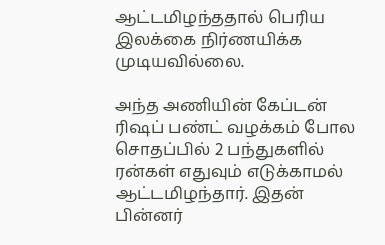ஆட்டமிழந்ததால் பெரிய இலக்கை நிர்ணயிக்க முடியவில்லை.

அந்த அணியின் கேப்டன் ரிஷப் பண்ட் வழக்கம் போல சொதப்பில் 2 பந்துகளில் ரன்கள் எதுவும் எடுக்காமல் ஆட்டமிழந்தார். இதன் பின்னர்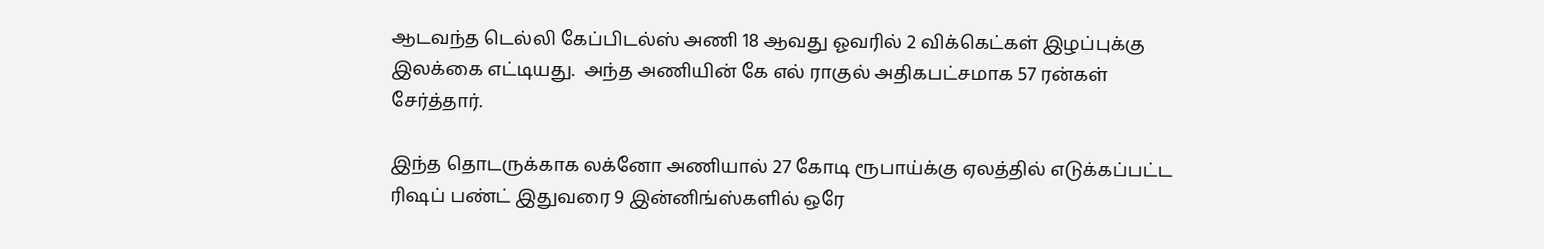ஆடவந்த டெல்லி கேப்பிடல்ஸ் அணி 18 ஆவது ஓவரில் 2 விக்கெட்கள் இழப்புக்கு இலக்கை எட்டியது.  அந்த அணியின் கே எல் ராகுல் அதிகபட்சமாக 57 ரன்கள் சேர்த்தார்.

இந்த தொடருக்காக லக்னோ அணியால் 27 கோடி ரூபாய்க்கு ஏலத்தில் எடுக்கப்பட்ட ரிஷப் பண்ட் இதுவரை 9 இன்னிங்ஸ்களில் ஒரே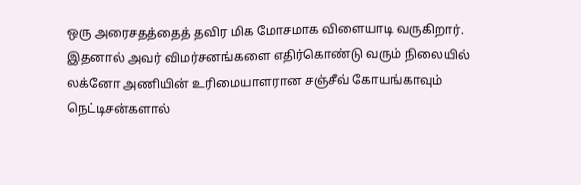ஒரு அரைசதத்தைத் தவிர மிக மோசமாக விளையாடி வருகிறார். இதனால் அவர் விமர்சனங்களை எதிர்கொண்டு வரும் நிலையில் லக்னோ அணியின் உரிமையாளரான சஞ்சீவ் கோயங்காவும் நெட்டிசன்களால்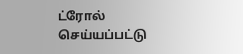ட்ரோல் செய்யப்பட்டு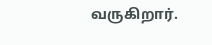வருகிறார்.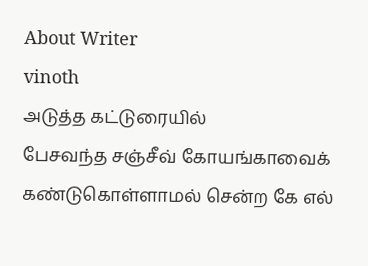About Writer
vinoth
அடுத்த கட்டுரையில்
பேசவந்த சஞ்சீவ் கோயங்காவைக் கண்டுகொள்ளாமல் சென்ற கே எல்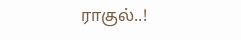ராகுல்..!